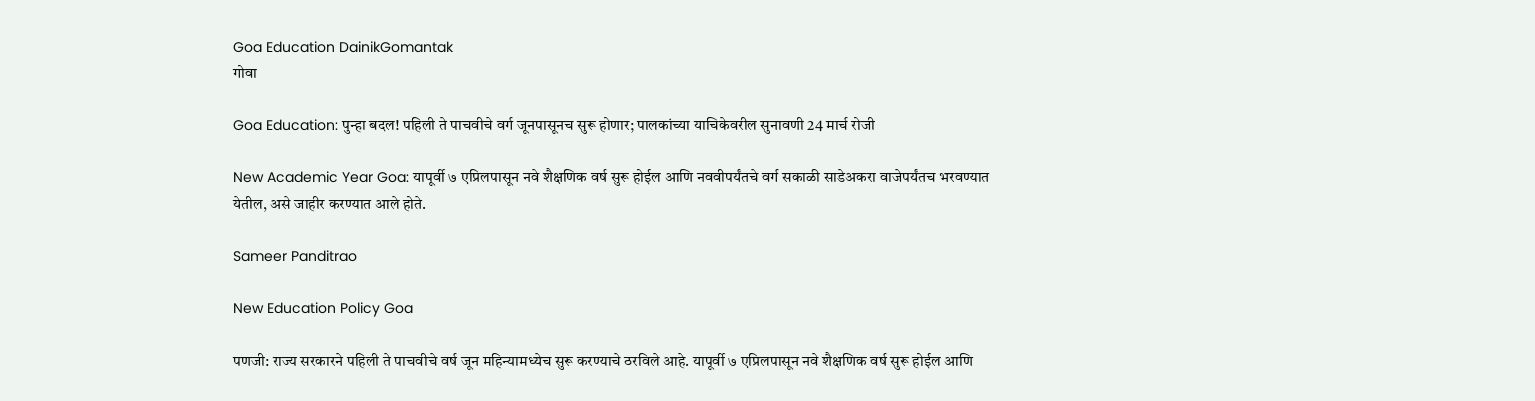Goa Education DainikGomantak
गोवा

Goa Education: पुन्हा बदल! पहिली ते पाचवीचे वर्ग जूनपासूनच सुरू होणार; पालकांच्या याचिकेवरील सुनावणी 24 मार्च रोजी

New Academic Year Goa: यापूर्वी ७ एप्रिलपासून नवे शैक्षणिक वर्ष सुरू होईल आणि नववीपर्यंतचे वर्ग सकाळी साडेअकरा वाजेपर्यंतच भरवण्यात येतील, असे जाहीर करण्यात आले होते.

Sameer Panditrao

New Education Policy Goa

पणजी: राज्य सरकारने पहिली ते पाचवीचे वर्ष जून महिन्यामध्येच सुरू करण्याचे ठरविले आहे. यापूर्वी ७ एप्रिलपासून नवे शैक्षणिक वर्ष सुरू होईल आणि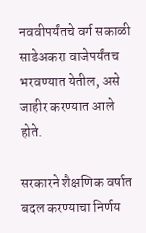नववीपर्यंतचे वर्ग सकाळी साडेअकरा वाजेपर्यंतच भरवण्यात येतील, असे जाहीर करण्यात आले होते.

सरकारने शैक्षणिक वर्षात बदल करण्याचा निर्णय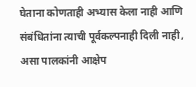घेताना कोणताही अभ्यास केला नाही आणि संबंधितांना त्याची पूर्वकल्पनाही दिली नाही, असा पालकांनी आक्षेप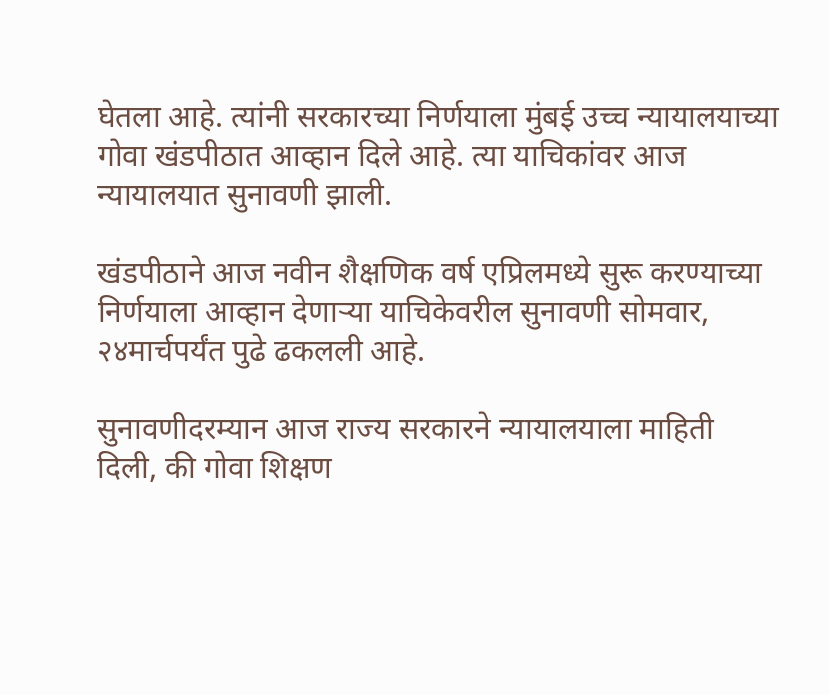घेतला आहे. त्यांनी सरकारच्या निर्णयाला मुंबई उच्च न्यायालयाच्या गोवा खंडपीठात आव्हान दिले आहे. त्या याचिकांवर आज न्यायालयात सुनावणी झाली.

खंडपीठाने आज नवीन शैक्षणिक वर्ष एप्रिलमध्ये सुरू करण्याच्या निर्णयाला आव्हान देणाऱ्या याचिकेवरील सुनावणी सोमवार, २४मार्चपर्यंत पुढे ढकलली आहे.

सुनावणीदरम्यान आज राज्य सरकारने न्यायालयाला माहिती दिली, की गोवा शिक्षण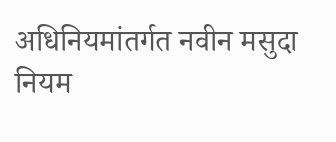अधिनियमांतर्गत नवीन मसुदा नियम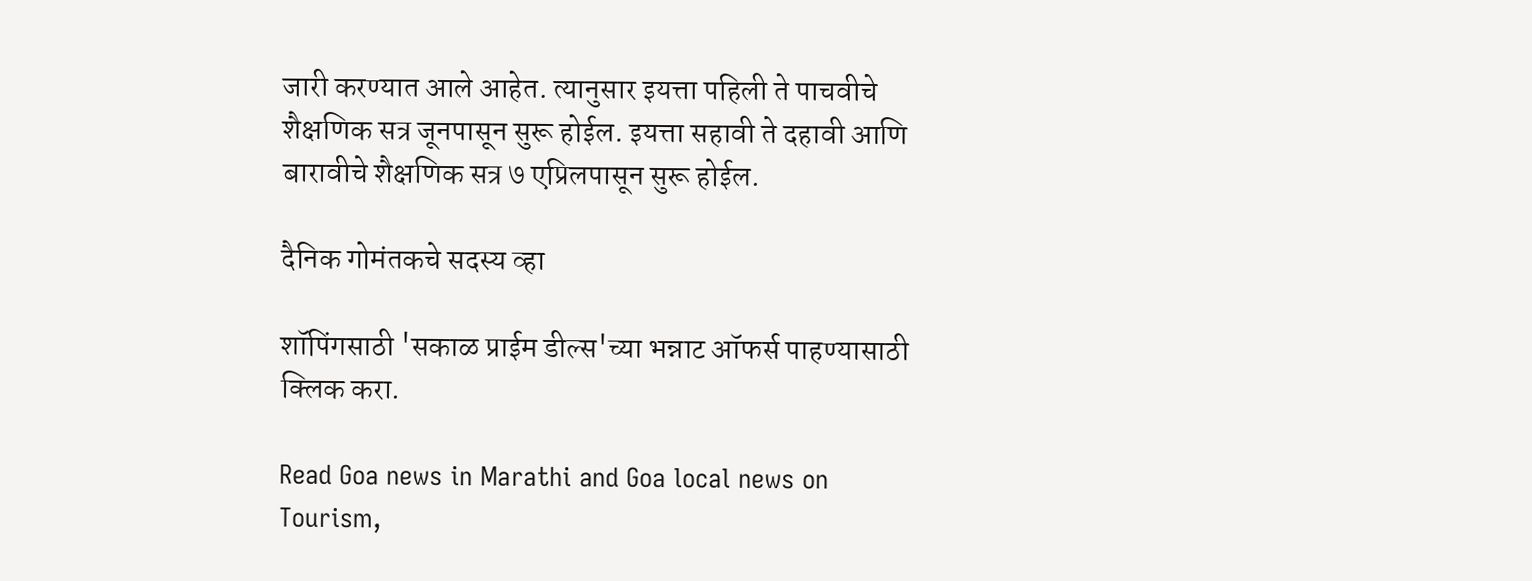जारी करण्यात आले आहेत. त्यानुसार इयत्ता पहिली ते पाचवीचे शैक्षणिक सत्र जूनपासून सुरू होईल. इयत्ता सहावी ते दहावी आणि बारावीचे शैक्षणिक सत्र ७ एप्रिलपासून सुरू होईल.

दैनिक गोमंतकचे सदस्य व्हा

शॉपिंगसाठी 'सकाळ प्राईम डील्स'च्या भन्नाट ऑफर्स पाहण्यासाठी क्लिक करा.

Read Goa news in Marathi and Goa local news on Tourism,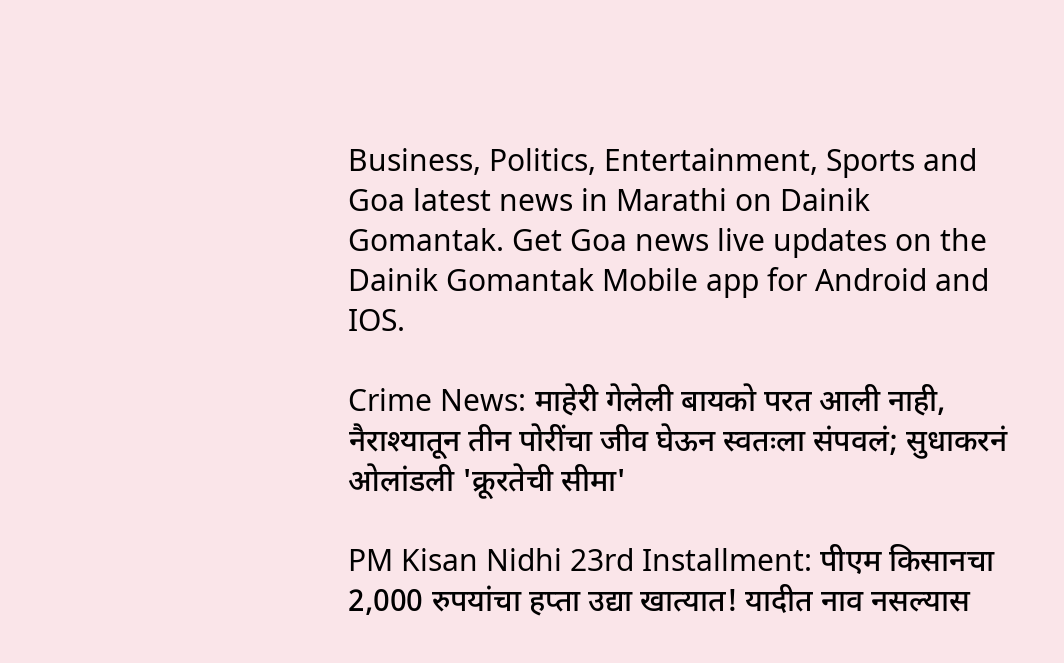Business, Politics, Entertainment, Sports and Goa latest news in Marathi on Dainik Gomantak. Get Goa news live updates on the Dainik Gomantak Mobile app for Android and IOS.

Crime News: माहेरी गेलेली बायको परत आली नाही, नैराश्यातून तीन पोरींचा जीव घेऊन स्वतःला संपवलं; सुधाकरनं ओलांडली 'क्रूरतेची सीमा'

PM Kisan Nidhi 23rd Installment: पीएम किसानचा 2,000 रुपयांचा हप्ता उद्या खात्यात! यादीत नाव नसल्यास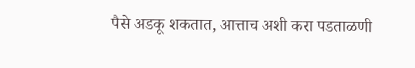पैसे अडकू शकतात, आत्ताच अशी करा पडताळणी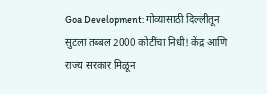Goa Development: गोव्यासाठी दिल्लीतून सुटला तब्बल 2000 कोटींचा निधी! केंद्र आणि राज्य सरकार मिळून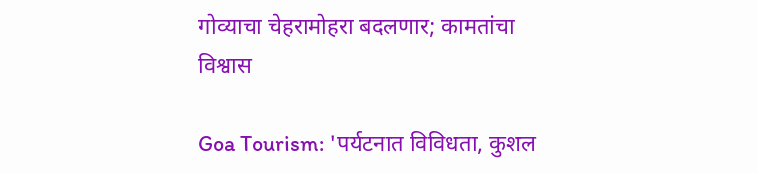गोव्याचा चेहरामोहरा बदलणार; कामतांचा विश्वास

Goa Tourism: 'पर्यटनात विविधता, कुशल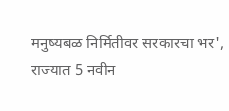मनुष्यबळ निर्मितीवर सरकारचा भर', राज्यात 5 नवीन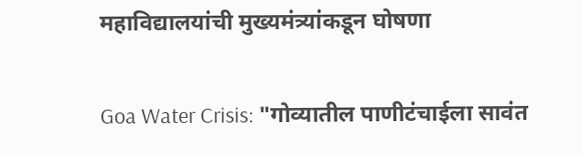महाविद्यालयांची मुख्यमंत्र्यांकडून घोषणा

Goa Water Crisis: "गोव्यातील पाणीटंचाईला सावंत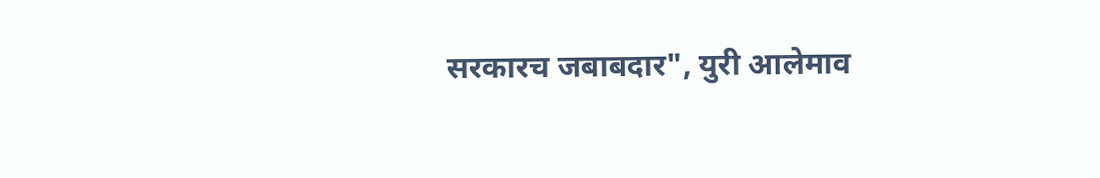सरकारच जबाबदार", युरी आलेमाव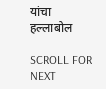यांचा हल्लाबोल

SCROLL FOR NEXT